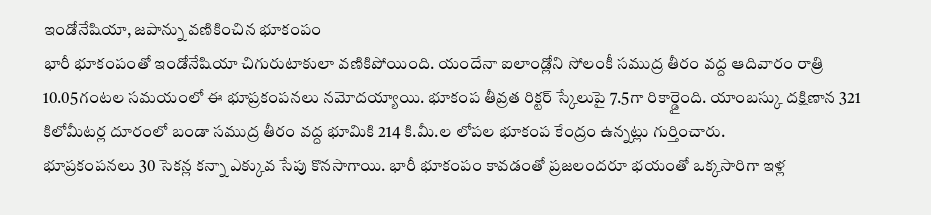ఇండోనేషియా, జపాన్ను వణికించిన భూకంపం
భారీ భూకంపంతో ఇండోనేషియా చిగురుటాకులా వణికిపోయింది. యందేనా ఐలాండ్లోని సోలంకీ సముద్ర తీరం వద్ద ఆదివారం రాత్రి 10.05గంటల సమయంలో ఈ భూప్రకంపనలు నమోదయ్యాయి. భూకంప తీవ్రత రిక్టర్ స్కేలుపై 7.5గా రికార్డైంది. యాంబస్కు దక్షిణాన 321 కిలోమీటర్ల దూరంలో బండా సముద్ర తీరం వద్ద భూమికి 214 కి.మీ.ల లోపల భూకంప కేంద్రం ఉన్నట్లు గుర్తించారు.
భూప్రకంపనలు 30 సెకన్ల కన్నా ఎక్కువ సేపు కొనసాగాయి. భారీ భూకంపం కావడంతో ప్రజలందరూ భయంతో ఒక్కసారిగా ఇళ్ల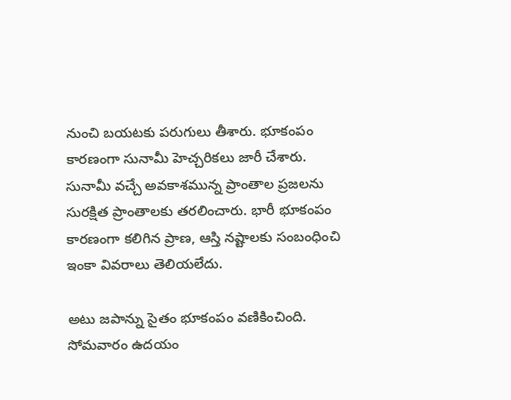నుంచి బయటకు పరుగులు తీశారు. భూకంపం కారణంగా సునామీ హెచ్చరికలు జారీ చేశారు. సునామీ వచ్చే అవకాశమున్న ప్రాంతాల ప్రజలను సురక్షిత ప్రాంతాలకు తరలించారు. భారీ భూకంపం కారణంగా కలిగిన ప్రాణ, ఆస్తి నష్టాలకు సంబంధించి ఇంకా వివరాలు తెలియలేదు.

అటు జపాన్ను సైతం భూకంపం వణికించింది. సోమవారం ఉదయం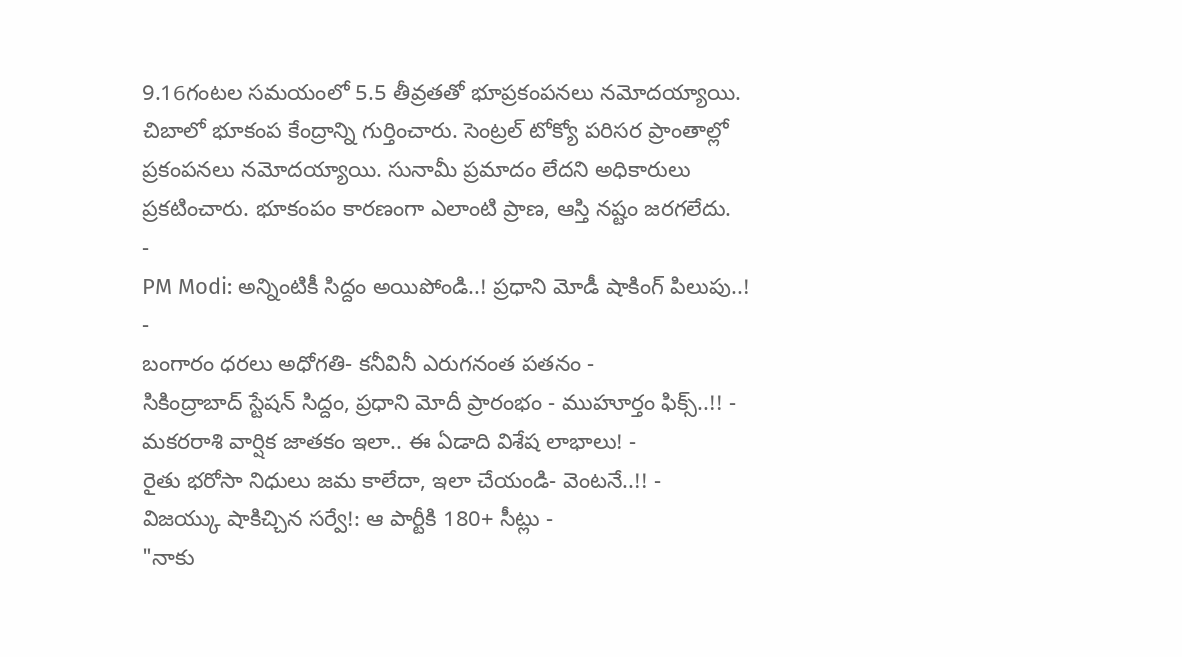9.16గంటల సమయంలో 5.5 తీవ్రతతో భూప్రకంపనలు నమోదయ్యాయి. చిబాలో భూకంప కేంద్రాన్ని గుర్తించారు. సెంట్రల్ టోక్యో పరిసర ప్రాంతాల్లో ప్రకంపనలు నమోదయ్యాయి. సునామీ ప్రమాదం లేదని అధికారులు ప్రకటించారు. భూకంపం కారణంగా ఎలాంటి ప్రాణ, ఆస్తి నష్టం జరగలేదు.
-
PM Modi: అన్నింటికీ సిద్దం అయిపోండి..! ప్రధాని మోడీ షాకింగ్ పిలుపు..! -
బంగారం ధరలు అధోగతి- కనీవినీ ఎరుగనంత పతనం -
సికింద్రాబాద్ స్టేషన్ సిద్దం, ప్రధాని మోదీ ప్రారంభం - ముహూర్తం ఫిక్స్..!! -
మకరరాశి వార్షిక జాతకం ఇలా.. ఈ ఏడాది విశేష లాభాలు! -
రైతు భరోసా నిధులు జమ కాలేదా, ఇలా చేయండి- వెంటనే..!! -
విజయ్కు షాకిచ్చిన సర్వే!: ఆ పార్టీకి 180+ సీట్లు -
"నాకు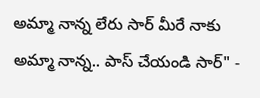అమ్మా నాన్న లేరు సార్ మీరే నాకు అమ్మా నాన్న.. పాస్ చేయండి సార్" -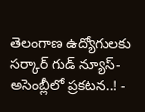తెలంగాణ ఉద్యోగులకు సర్కార్ గుడ్ న్యూస్-అసెంబ్లీలో ప్రకటన..! -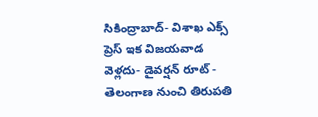సికింద్రాబాద్- విశాఖ ఎక్స్ ప్రెస్ ఇక విజయవాడ వెళ్లదు- డైవర్షన్ రూట్ -
తెలంగాణ నుంచి తిరుపతి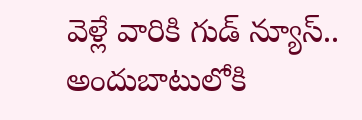వెళ్లే వారికి గుడ్ న్యూస్.. అందుబాటులోకి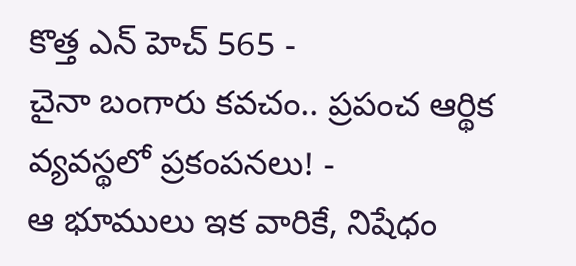కొత్త ఎన్ హెచ్ 565 -
చైనా బంగారు కవచం.. ప్రపంచ ఆర్థిక వ్యవస్థలో ప్రకంపనలు! -
ఆ భూములు ఇక వారికే, నిషేధం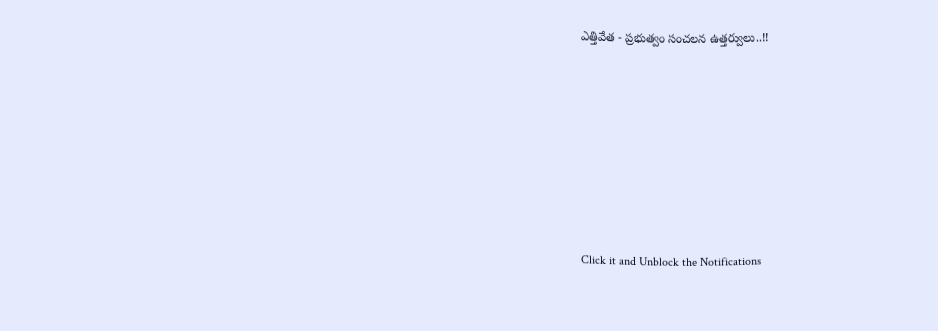ఎత్తివేత - ప్రభుత్వం సంచలన ఉత్తర్వులు..!!












Click it and Unblock the Notifications